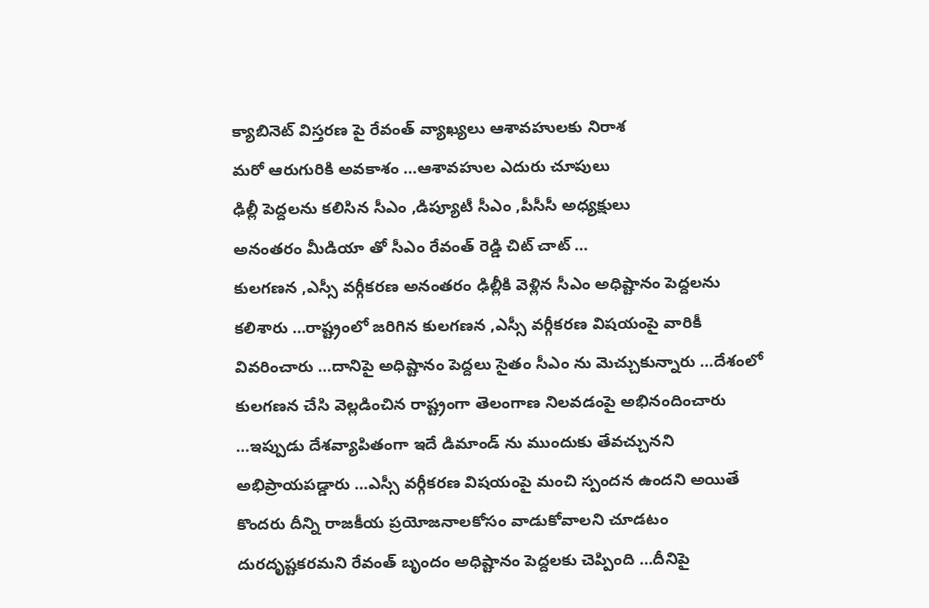క్యాబినెట్ విస్తరణ పై రేవంత్ వ్యాఖ్యలు ఆశావహులకు నిరాశ
మరో ఆరుగురికి అవకాశం …ఆశావహుల ఎదురు చూపులు
ఢిల్లీ పెద్దలను కలిసిన సీఎం ,డిప్యూటీ సీఎం ,పీసీసీ అధ్యక్షులు
అనంతరం మీడియా తో సీఎం రేవంత్ రెడ్డి చిట్ చాట్ …
కులగణన ,ఎస్సీ వర్గీకరణ అనంతరం ఢిల్లీకి వెళ్లిన సీఎం అధిష్టానం పెద్దలను కలిశారు …రాష్ట్రంలో జరిగిన కులగణన ,ఎస్సీ వర్గీకరణ విషయంపై వారికీ వివరించారు …దానిపై అధిష్టానం పెద్దలు సైతం సీఎం ను మెచ్చుకున్నారు …దేశంలో కులగణన చేసి వెల్లడించిన రాష్ట్రంగా తెలంగాణ నిలవడంపై అభినందించారు …ఇప్పుడు దేశవ్యాపితంగా ఇదే డిమాండ్ ను ముందుకు తేవచ్చునని అభిప్రాయపడ్డారు …ఎస్సీ వర్గీకరణ విషయంపై మంచి స్పందన ఉందని అయితే కొందరు దీన్ని రాజకీయ ప్రయోజనాలకోసం వాడుకోవాలని చూడటం దురదృష్టకరమని రేవంత్ బృందం అధిష్టానం పెద్దలకు చెప్పింది …దీనిపై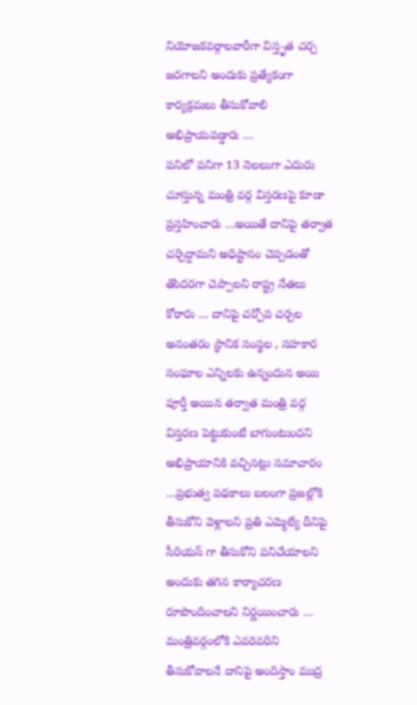నియోజకవర్గాలవారీగా విస్తృత చర్చ జరగాలని అందుకు ప్రత్యేకంగా కార్యక్రమలు తీసుకోవాలి అభిప్రాయపడ్డారు …
పనిలో పనిగా 13 నెలలుగా ఎదురు చూస్తున్న మంత్రి వర్గ విస్తరణపై కూడా ప్రస్తహించారు …అయితే దానిపై తర్వాత చర్చిద్దామని అధిష్టానం చెప్పడంతో తొందరగా చెప్పాలని రాష్ట్ర నేతలు కోరారు … దానిపై చర్చోప చర్చల అనంతరం స్థానిక సంస్థల , సహకార సంఘాల ఎన్నిలకు ఉన్నందున అయి పూర్తీ అయిన తర్వాత మంత్రి వర్గ విస్తరణ పెట్టుకుంటే బాగుంటుందని అభిప్రాయానికి వచ్చినట్లు సమాచారం …ప్రభుత్వ పథకాలు బలంగా ప్రజల్లోకి తీసుకోని వెళ్లాలని ప్రతి ఎమ్మెల్యే దీనిపై సీరియస్ గా తీసుకోని పనిచేయాలని అందుకు తగిన కార్యాచరణ రూపొందించాలని నిర్ణయించారు …
మంత్రివర్గంలోకి ఎవరెవరిని తీసుకోవాలనే దానిపై అందిస్తాం ముద్ర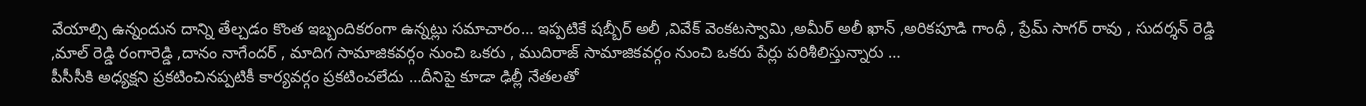వేయాల్సి ఉన్నందున దాన్ని తేల్చడం కొంత ఇబ్బందికరంగా ఉన్నట్లు సమాచారం… ఇప్పటికే షబ్బీర్ అలీ ,వివేక్ వెంకటస్వామి ,అమీర్ అలీ ఖాన్ ,అరికపూడి గాంధీ , ప్రేమ్ సాగర్ రావు , సుదర్శన్ రెడ్డి ,మాల్ రెడ్డి రంగారెడ్డి ,దానం నాగేందర్ , మాదిగ సామాజికవర్గం నుంచి ఒకరు , ముదిరాజ్ సామాజికవర్గం నుంచి ఒకరు పేర్లు పరిశీలిస్తున్నారు …
పీసీసీకి అధ్యక్షని ప్రకటించినప్పటికీ కార్యవర్గం ప్రకటించలేదు …దీనిపై కూడా ఢిల్లీ నేతలతో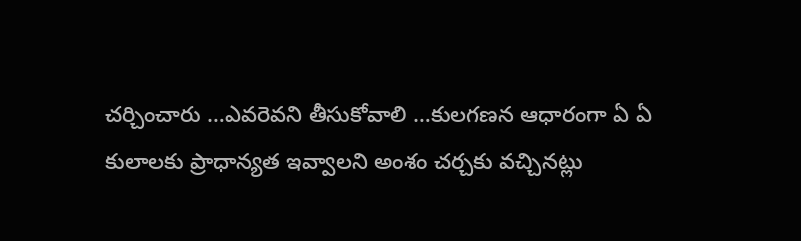చర్చించారు …ఎవరెవని తీసుకోవాలి …కులగణన ఆధారంగా ఏ ఏ కులాలకు ప్రాధాన్యత ఇవ్వాలని అంశం చర్చకు వచ్చినట్లు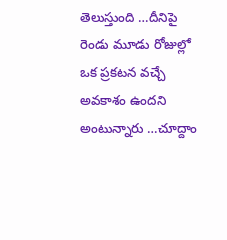తెలుస్తుంది …దీనిపై రెండు మూడు రోజుల్లో ఒక ప్రకటన వచ్చే అవకాశం ఉందని అంటున్నారు …చూద్దాం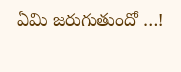ఏమి జరుగుతుందో …!